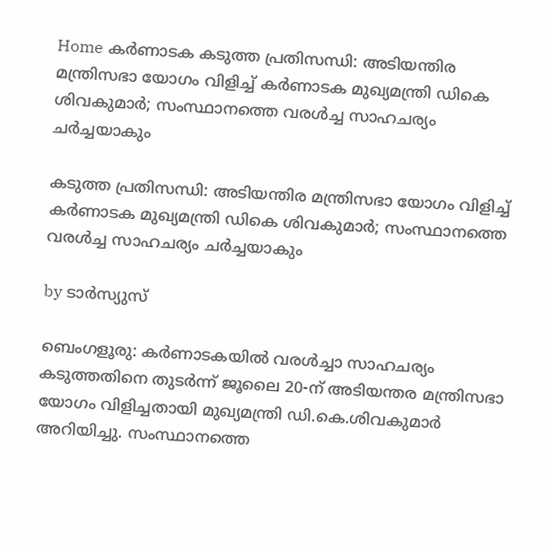Home കർണാടക കടുത്ത പ്രതിസന്ധി: അടിയന്തിര മന്ത്രിസഭാ യോഗം വിളിച്ച്‌ കര്‍ണാടക മുഖ്യമന്ത്രി ഡികെ ശിവകുമാര്‍; സംസ്ഥാനത്തെ വരള്‍ച്ച സാഹചര്യം ചര്‍ച്ചയാകും

കടുത്ത പ്രതിസന്ധി: അടിയന്തിര മന്ത്രിസഭാ യോഗം വിളിച്ച്‌ കര്‍ണാടക മുഖ്യമന്ത്രി ഡികെ ശിവകുമാര്‍; സംസ്ഥാനത്തെ വരള്‍ച്ച സാഹചര്യം ചര്‍ച്ചയാകും

by ടാർസ്യുസ്

ബെംഗളൂരു: കർണാടകയില്‍ വരള്‍ച്ചാ സാഹചര്യം കടുത്തതിനെ തുടർന്ന് ജൂലൈ 20-ന് അടിയന്തര മന്ത്രിസഭാ യോഗം വിളിച്ചതായി മുഖ്യമന്ത്രി ഡി.കെ.ശിവകുമാർ അറിയിച്ചു. സംസ്ഥാനത്തെ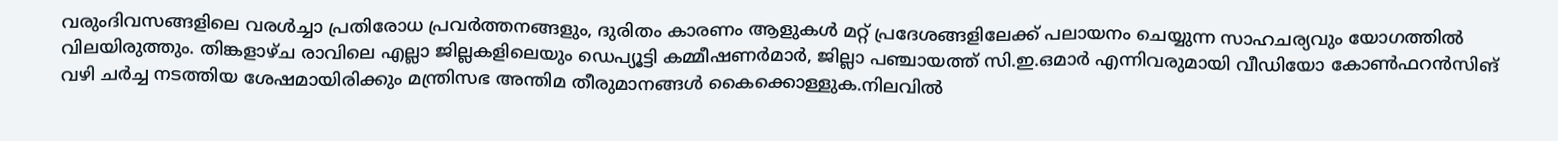വരുംദിവസങ്ങളിലെ വരള്‍ച്ചാ പ്രതിരോധ പ്രവർത്തനങ്ങളും, ദുരിതം കാരണം ആളുകള്‍ മറ്റ് പ്രദേശങ്ങളിലേക്ക് പലായനം ചെയ്യുന്ന സാഹചര്യവും യോഗത്തില്‍ വിലയിരുത്തും. തിങ്കളാഴ്ച രാവിലെ എല്ലാ ജില്ലകളിലെയും ഡെപ്യൂട്ടി കമ്മീഷണർമാർ, ജില്ലാ പഞ്ചായത്ത് സി.ഇ.ഒമാർ എന്നിവരുമായി വീഡിയോ കോണ്‍ഫറൻസിങ് വഴി ചർച്ച നടത്തിയ ശേഷമായിരിക്കും മന്ത്രിസഭ അന്തിമ തീരുമാനങ്ങള്‍ കൈക്കൊള്ളുക.നിലവില്‍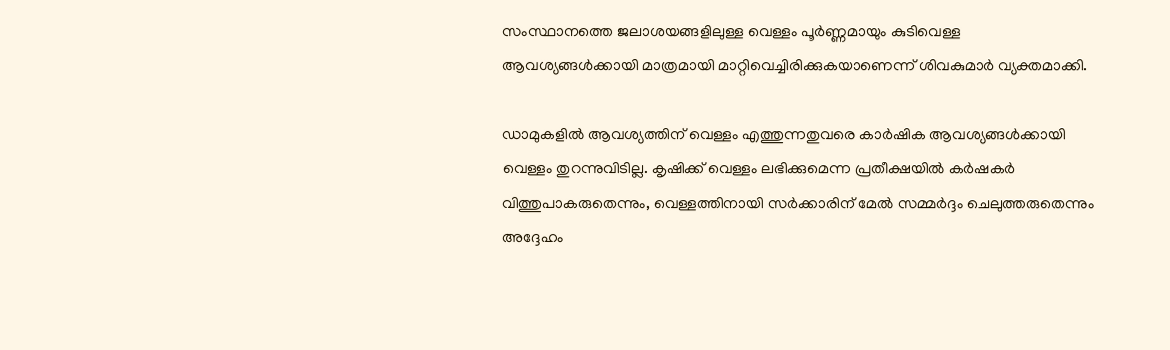സംസ്ഥാനത്തെ ജലാശയങ്ങളിലുള്ള വെള്ളം പൂർണ്ണമായും കുടിവെള്ള ആവശ്യങ്ങള്‍ക്കായി മാത്രമായി മാറ്റിവെച്ചിരിക്കുകയാണെന്ന് ശിവകുമാർ വ്യക്തമാക്കി.

ഡാമുകളില്‍ ആവശ്യത്തിന് വെള്ളം എത്തുന്നതുവരെ കാർഷിക ആവശ്യങ്ങള്‍ക്കായി വെള്ളം തുറന്നുവിടില്ല. കൃഷിക്ക് വെള്ളം ലഭിക്കുമെന്ന പ്രതീക്ഷയില്‍ കർഷകർ വിത്തുപാകരുതെന്നും, വെള്ളത്തിനായി സർക്കാരിന് മേല്‍ സമ്മർദ്ദം ചെലുത്തരുതെന്നും അദ്ദേഹം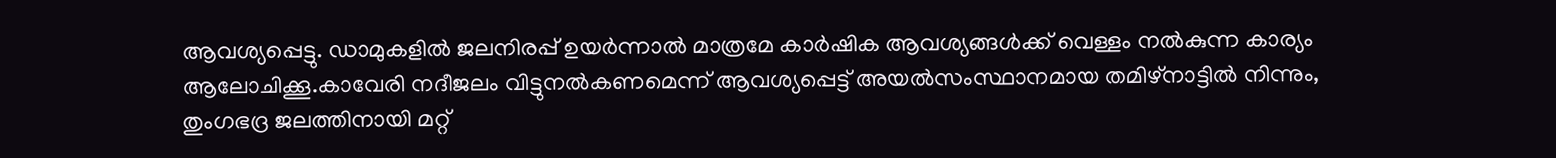ആവശ്യപ്പെട്ടു. ഡാമുകളില്‍ ജലനിരപ്പ് ഉയർന്നാല്‍ മാത്രമേ കാർഷിക ആവശ്യങ്ങള്‍ക്ക് വെള്ളം നല്‍കുന്ന കാര്യം ആലോചിക്കൂ.കാവേരി നദീജലം വിട്ടുനല്‍കണമെന്ന് ആവശ്യപ്പെട്ട് അയല്‍സംസ്ഥാനമായ തമിഴ്‌നാട്ടില്‍ നിന്നും, തുംഗഭദ്ര ജലത്തിനായി മറ്റ്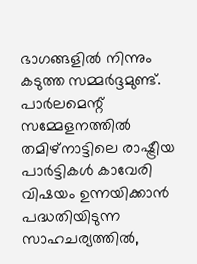ഭാഗങ്ങളില്‍ നിന്നും കടുത്ത സമ്മർദ്ദമുണ്ട്. പാർലമെന്റ് സമ്മേളനത്തില്‍ തമിഴ്‌നാട്ടിലെ രാഷ്ട്രീയ പാർട്ടികള്‍ കാവേരി വിഷയം ഉന്നയിക്കാൻ പദ്ധതിയിടുന്ന സാഹചര്യത്തില്‍,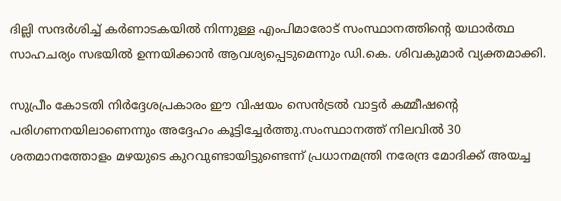ദില്ലി സന്ദർശിച്ച്‌ കർണാടകയില്‍ നിന്നുള്ള എംപിമാരോട് സംസ്ഥാനത്തിന്റെ യഥാർത്ഥ സാഹചര്യം സഭയില്‍ ഉന്നയിക്കാൻ ആവശ്യപ്പെടുമെന്നും ഡി.കെ. ശിവകുമാർ വ്യക്തമാക്കി.

സുപ്രീം കോടതി നിർദ്ദേശപ്രകാരം ഈ വിഷയം സെൻട്രല്‍ വാട്ടർ കമ്മീഷന്റെ പരിഗണനയിലാണെന്നും അദ്ദേഹം കൂട്ടിച്ചേർത്തു.സംസ്ഥാനത്ത് നിലവില്‍ 30 ശതമാനത്തോളം മഴയുടെ കുറവുണ്ടായിട്ടുണ്ടെന്ന് പ്രധാനമന്ത്രി നരേന്ദ്ര മോദിക്ക് അയച്ച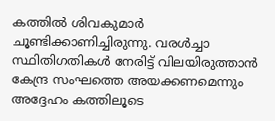കത്തില്‍ ശിവകുമാർ ചൂണ്ടിക്കാണിച്ചിരുന്നു. വരള്‍ച്ചാ സ്ഥിതിഗതികള്‍ നേരിട്ട് വിലയിരുത്താൻ കേന്ദ്ര സംഘത്തെ അയക്കണമെന്നും അദ്ദേഹം കത്തിലൂടെ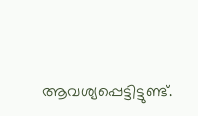ആവശ്യപ്പെട്ടിട്ടുണ്ട്.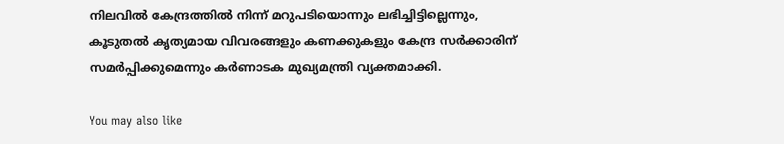നിലവില്‍ കേന്ദ്രത്തില്‍ നിന്ന് മറുപടിയൊന്നും ലഭിച്ചിട്ടില്ലെന്നും, കൂടുതല്‍ കൃത്യമായ വിവരങ്ങളും കണക്കുകളും കേന്ദ്ര സർക്കാരിന് സമർപ്പിക്കുമെന്നും കർണാടക മുഖ്യമന്ത്രി വ്യക്തമാക്കി.

You may also like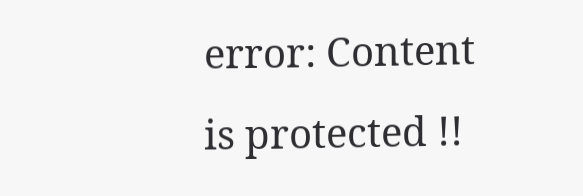error: Content is protected !!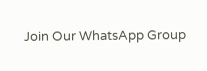Join Our WhatsApp Group